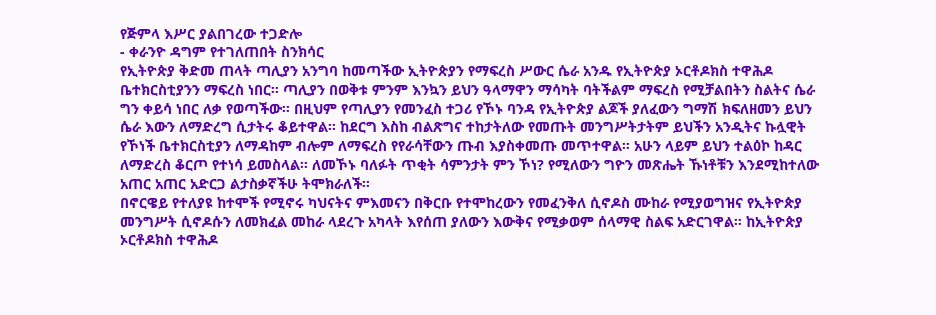የጅምላ እሥር ያልበገረው ተጋድሎ
- ቀራንዮ ዳግም የተገለጠበት ስንክሳር
የኢትዮጵያ ቅድመ ጠላት ጣሊያን አንግባ ከመጣችው ኢትዮጵያን የማፍረስ ሥውር ሴራ አንዱ የኢትዮጵያ ኦርቶዶክስ ተዋሕዶ ቤተክርስቲያንን ማፍረስ ነበር፡፡ ጣሊያን በወቅቱ ምንም እንኳን ይህን ዓላማዋን ማሳካት ባትችልም ማፍረስ የሚቻልበትን ስልትና ሴራ ግን ቀይሳ ነበር ለቃ የወጣችው፡፡ በዚህም የጣሊያን የመንፈስ ተጋሪ የኾኑ ባንዳ የኢትዮጵያ ልጆች ያለፈውን ግማሽ ክፍለዘመን ይህን ሴራ እውን ለማድረግ ሲታትሩ ቆይተዋል፡፡ ከደርግ እስከ ብልጽግና ተከታትለው የመጡት መንግሥትታትም ይህችን አንዲትና ኩሏዊት የኾነች ቤተክርስቲያን ለማዳከም ብሎም ለማፍረስ የየራሳቸውን ጡብ እያስቀመጡ መጥተዋል፡፡ አሁን ላይም ይህን ተልዕኮ ከዳር ለማድረስ ቆርጦ የተነሳ ይመስላል፡፡ ለመኾኑ ባለፉት ጥቂት ሳምንታት ምን ኾነ? የሚለውን ግዮን መጽሔት ኹነቶቹን እንደሚከተለው አጠር አጠር አድርጋ ልታስቃኛችሁ ትሞክራለች፡፡
በኖርዌይ የተለያዩ ከተሞች የሚኖሩ ካህናትና ምእመናን በቅርቡ የተሞከረውን የመፈንቅለ ሲኖዶስ ሙከራ የሚያወግዝና የኢትዮጵያ መንግሥት ሲኖዶሱን ለመክፈል መከራ ላደረጉ አካላት እየሰጠ ያለውን እውቅና የሚቃወም ሰላማዊ ስልፍ አድርገዋል። ከኢትዮጵያ ኦርቶዶክስ ተዋሕዶ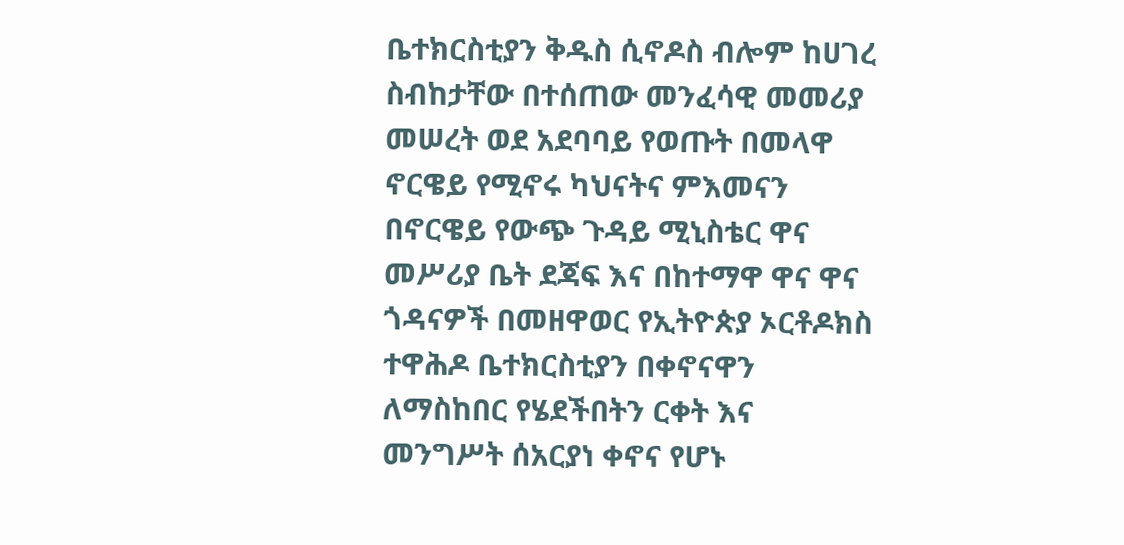ቤተክርስቲያን ቅዱስ ሲኖዶስ ብሎም ከሀገረ ስብከታቸው በተሰጠው መንፈሳዊ መመሪያ መሠረት ወደ አደባባይ የወጡት በመላዋ ኖርዌይ የሚኖሩ ካህናትና ምእመናን በኖርዌይ የውጭ ጉዳይ ሚኒስቴር ዋና መሥሪያ ቤት ደጃፍ እና በከተማዋ ዋና ዋና ጎዳናዎች በመዘዋወር የኢትዮጵያ ኦርቶዶክስ ተዋሕዶ ቤተክርስቲያን በቀኖናዋን ለማስከበር የሄደችበትን ርቀት እና መንግሥት ሰአርያነ ቀኖና የሆኑ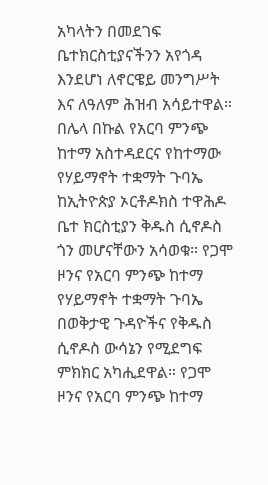አካላትን በመደገፍ ቤተክርስቲያናችንን አየጎዳ እንደሆነ ለኖርዌይ መንግሥት እና ለዓለም ሕዝብ አሳይተዋል።
በሌላ በኩል የአርባ ምንጭ ከተማ አስተዳደርና የከተማው የሃይማኖት ተቋማት ጉባኤ ከኢትዮጵያ ኦርቶዶክስ ተዋሕዶ ቤተ ክርስቲያን ቅዱስ ሲኖዶስ ጎን መሆናቸውን አሳወቁ። የጋሞ ዞንና የአርባ ምንጭ ከተማ የሃይማኖት ተቋማት ጉባኤ በወቅታዊ ጉዳዮችና የቅዱስ ሲኖዶስ ውሳኔን የሚደግፍ ምክክር አካሒደዋል። የጋሞ ዞንና የአርባ ምንጭ ከተማ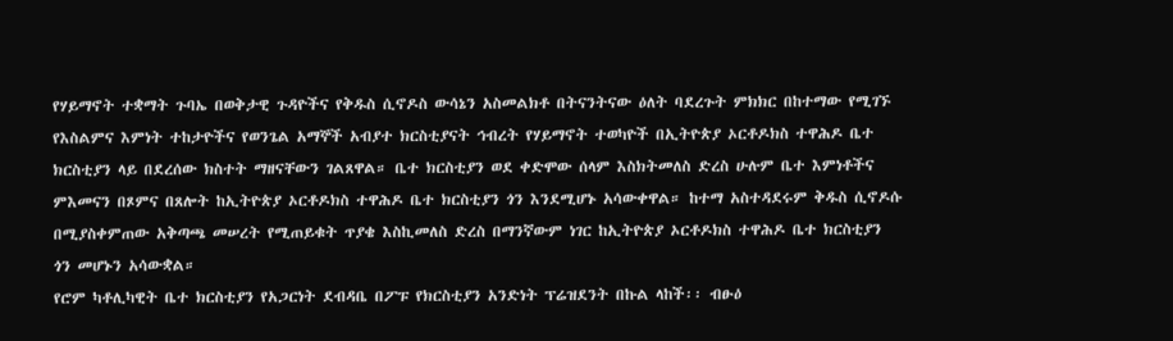የሃይማኖት ተቋማት ጉባኤ በወቅታዊ ጉዳዮችና የቅዱስ ሲኖዶስ ውሳኔን አስመልክቶ በትናንትናው ዕለት ባደረጉት ምክክር በከተማው የሚገኙ የእስልምና እምነት ተከታዮችና የወንጌል አማኞች አብያተ ክርስቲያናት ኅብረት የሃይማኖት ተወካዮች በኢትዮጵያ ኦርቶዶክስ ተዋሕዶ ቤተ ክርስቲያን ላይ በደረሰው ክስተት ማዘናቸውን ገልጸዋል። ቤተ ክርስቲያን ወደ ቀድሞው ሰላም እስክትመለስ ድረስ ሁሉም ቤተ እምነቶችና ምእመናን በጾምና በጸሎት ከኢትዮጵያ ኦርቶዶክስ ተዋሕዶ ቤተ ክርስቲያን ጎን እንደሚሆኑ አሳውቀዋል። ከተማ አስተዳደሩም ቅዱስ ሲኖዶሱ በሚያስቀምጠው አቅጣጫ መሠረት የሚጠይቁት ጥያቄ እስኪመለስ ድረስ በማንኛውም ነገር ከኢትዮጵያ ኦርቶዶክስ ተዋሕዶ ቤተ ክርስቲያን ጎን መሆኑን አሳውቋል።
የሮም ካቶሊካዊት ቤተ ክርስቲያን የአጋርነት ደብዳቤ በፖፑ የክርስቲያን አንድነት ፕሬዝደንት በኩል ላከች፡፡ ብፁዕ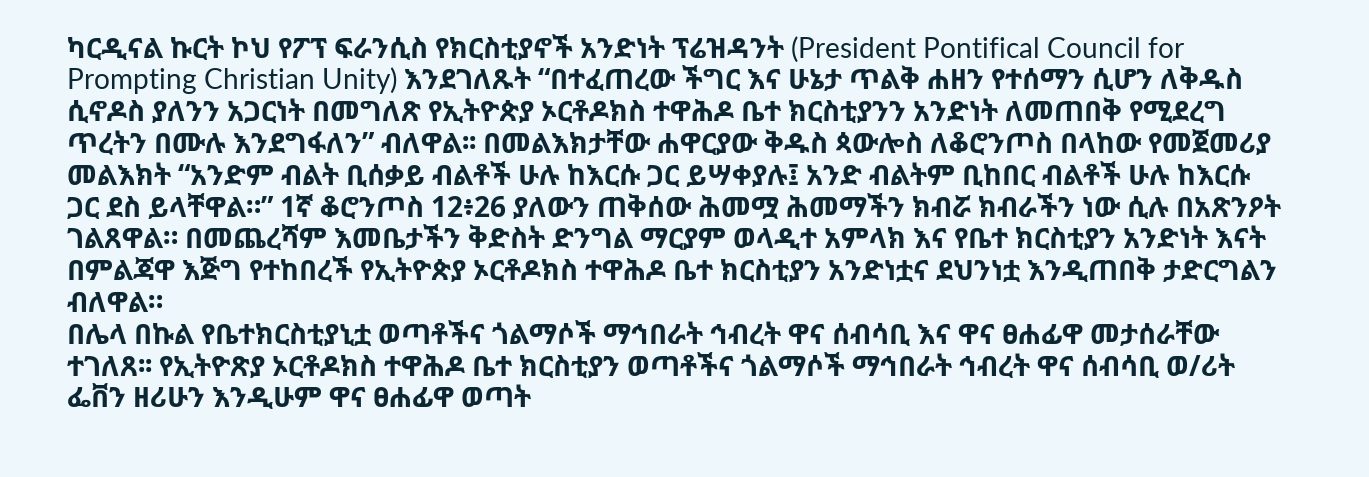ካርዲናል ኩርት ኮህ የፖፕ ፍራንሲስ የክርስቲያኖች አንድነት ፕሬዝዳንት (President Pontifical Council for Prompting Christian Unity) እንደገለጹት “በተፈጠረው ችግር እና ሁኔታ ጥልቅ ሐዘን የተሰማን ሲሆን ለቅዱስ ሲኖዶስ ያለንን አጋርነት በመግለጽ የኢትዮጵያ ኦርቶዶክስ ተዋሕዶ ቤተ ክርስቲያንን አንድነት ለመጠበቅ የሚደረግ ጥረትን በሙሉ እንደግፋለን” ብለዋል፡፡ በመልእክታቸው ሐዋርያው ቅዱስ ጳውሎስ ለቆሮንጦስ በላከው የመጀመሪያ መልእክት “አንድም ብልት ቢሰቃይ ብልቶች ሁሉ ከእርሱ ጋር ይሣቀያሉ፤ አንድ ብልትም ቢከበር ብልቶች ሁሉ ከእርሱ ጋር ደስ ይላቸዋል።” 1ኛ ቆሮንጦስ 12፥26 ያለውን ጠቅሰው ሕመሟ ሕመማችን ክብሯ ክብራችን ነው ሲሉ በአጽንዖት ገልጸዋል። በመጨረሻም እመቤታችን ቅድስት ድንግል ማርያም ወላዲተ አምላክ እና የቤተ ክርስቲያን አንድነት እናት በምልጃዋ እጅግ የተከበረች የኢትዮጵያ ኦርቶዶክስ ተዋሕዶ ቤተ ክርስቲያን አንድነቷና ደህንነቷ እንዲጠበቅ ታድርግልን ብለዋል።
በሌላ በኩል የቤተክርስቲያኒቷ ወጣቶችና ጎልማሶች ማኅበራት ኅብረት ዋና ሰብሳቢ እና ዋና ፀሐፊዋ መታሰራቸው ተገለጸ፡፡ የኢትዮጽያ ኦርቶዶክስ ተዋሕዶ ቤተ ክርስቲያን ወጣቶችና ጎልማሶች ማኅበራት ኅብረት ዋና ሰብሳቢ ወ/ሪት ፌቨን ዘሪሁን እንዲሁም ዋና ፀሐፊዋ ወጣት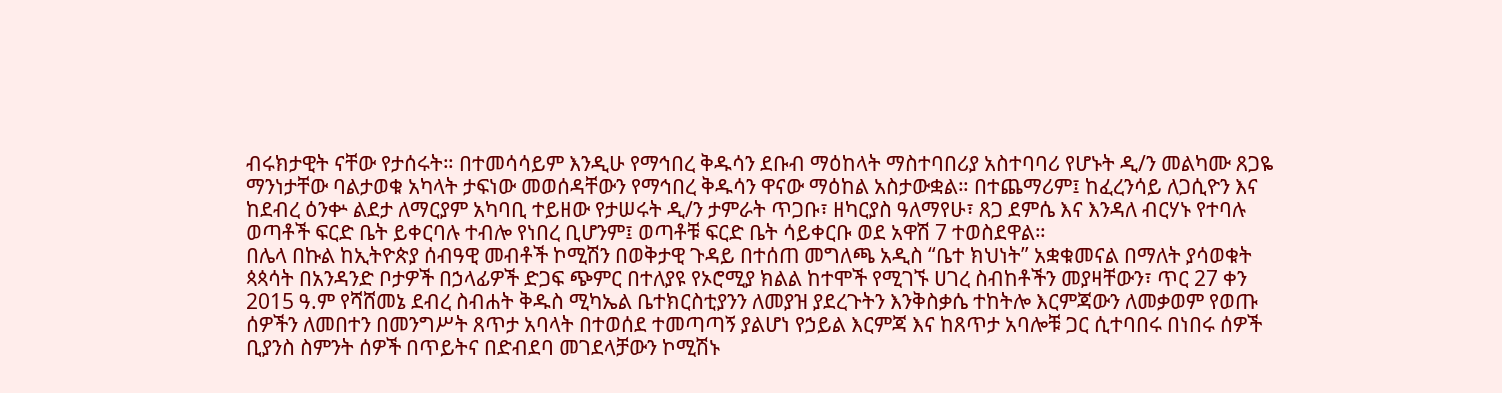ብሩክታዊት ናቸው የታሰሩት። በተመሳሳይም እንዲሁ የማኅበረ ቅዱሳን ደቡብ ማዕከላት ማስተባበሪያ አስተባባሪ የሆኑት ዲ/ን መልካሙ ጸጋዬ ማንነታቸው ባልታወቁ አካላት ታፍነው መወሰዳቸውን የማኅበረ ቅዱሳን ዋናው ማዕከል አስታውቋል። በተጨማሪም፤ ከፈረንሳይ ለጋሲዮን እና ከደብረ ዕንቍ ልደታ ለማርያም አካባቢ ተይዘው የታሠሩት ዲ/ን ታምራት ጥጋቡ፣ ዘካርያስ ዓለማየሁ፣ ጸጋ ደምሴ እና እንዳለ ብርሃኑ የተባሉ ወጣቶች ፍርድ ቤት ይቀርባሉ ተብሎ የነበረ ቢሆንም፤ ወጣቶቹ ፍርድ ቤት ሳይቀርቡ ወደ አዋሽ 7 ተወስደዋል።
በሌላ በኩል ከኢትዮጵያ ሰብዓዊ መብቶች ኮሚሽን በወቅታዊ ጉዳይ በተሰጠ መግለጫ አዲስ “ቤተ ክህነት” አቋቁመናል በማለት ያሳወቁት ጳጳሳት በአንዳንድ ቦታዎች በኃላፊዎች ድጋፍ ጭምር በተለያዩ የኦሮሚያ ክልል ከተሞች የሚገኙ ሀገረ ስብከቶችን መያዛቸውን፣ ጥር 27 ቀን 2015 ዓ.ም የሻሸመኔ ደብረ ስብሐት ቅዱስ ሚካኤል ቤተክርስቲያንን ለመያዝ ያደረጉትን እንቅስቃሴ ተከትሎ እርምጃውን ለመቃወም የወጡ ሰዎችን ለመበተን በመንግሥት ጸጥታ አባላት በተወሰደ ተመጣጣኝ ያልሆነ የኃይል እርምጃ እና ከጸጥታ አባሎቹ ጋር ሲተባበሩ በነበሩ ሰዎች ቢያንስ ስምንት ሰዎች በጥይትና በድብደባ መገደላቻውን ኮሚሽኑ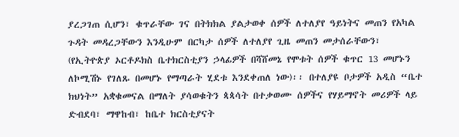ያረጋገጠ ሲሆን፣ ቁጥራቸው ገና በትክክል ያልታወቀ ሰዎች ለተለያየ ዓይነትና መጠን የአካል ጉዳት መዳረጋቸውን እንዲሁም በርካታ ሰዎች ለተለያየ ጊዜ መጠን መታሰራቸውን፣ (የኢትዮጵያ ኦርቶዶክስ ቤተክርስቲያን ኃላፊዎች በሻሸመኔ የሞቱት ሰዎች ቁጥር 13 መሆኑን ለኮሚሽኑ የገለጹ በመሆኑ የማጣራት ሂደቱ እንደቀጠለ ነው)፡፡ በተለያዩ ቦታዎች አዲስ “ቤተ ክህነት” አቋቁመናል በማለት ያሳወቁትን ጳጳሳት በተቃወሙ ሰዎችና የሃይማኖት መሪዎች ላይ ድብደባ፣ ማዋከብ፣ ከቤተ ክርስቲያናት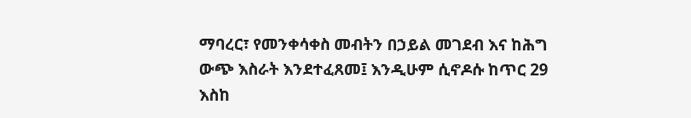ማባረር፣ የመንቀሳቀስ መብትን በኃይል መገደብ እና ከሕግ ውጭ እስራት እንደተፈጸመ፤ እንዲሁም ሲኖዶሱ ከጥር 29 እስከ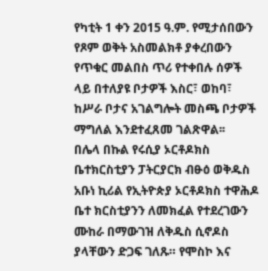የካቲት 1 ቀን 2015 ዓ.ም. የሚታሰበውን የጾም ወቅት አስመልክቶ ያቀረበውን የጥቁር መልበስ ጥሪ የተቀበሉ ሰዎች ላይ በተለያዩ ቦታዎች እስር፣ ወከባ፣ ከሥራ ቦታና አገልግሎት መስጫ ቦታዎች ማግለል እንደተፈጸመ ገልጽዋል፡፡
በሌላ በኩል የሩሲያ ኦርቶዶክስ ቤተክርስቲያን ፓትርያርክ ብፁዕ ወቅዱስ አቡነ ኪሪል የኢትዮጵያ ኦርቶዶክስ ተዋሕዶ ቤተ ክርስቲያንን ለመክፈል የተደረገውን ሙከራ በማውገዝ ለቅዱስ ሲኖዶስ ያላቸውን ድጋፍ ገለጹ። የሞስኮ እና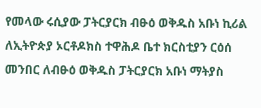የመላው ሩሲያው ፓትርያርክ ብፁዕ ወቅዱስ አቡነ ኪሪል ለኢትዮጵያ ኦርቶዶክስ ተዋሕዶ ቤተ ክርስቲያን ርዕሰ መንበር ለብፁዕ ወቅዱስ ፓትርያርክ አቡነ ማትያስ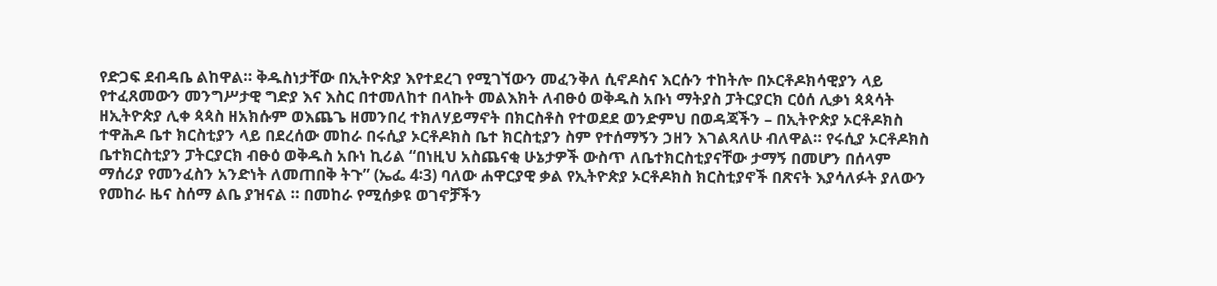የድጋፍ ደብዳቤ ልከዋል። ቅዱስነታቸው በኢትዮጵያ እየተደረገ የሚገኘውን መፈንቅለ ሲኖዶስና እርሱን ተከትሎ በኦርቶዶክሳዊያን ላይ የተፈጸመውን መንግሥታዊ ግድያ እና እስር በተመለከተ በላኩት መልእክት ለብፁዕ ወቅዱስ አቡነ ማትያስ ፓትርያርክ ርዕሰ ሊቃነ ጳጳሳት ዘኢትዮጵያ ሊቀ ጳጳስ ዘአክሱም ወእጨጌ ዘመንበረ ተክለሃይማኖት በክርስቶስ የተወደደ ወንድምህ በወዳጃችን – በኢትዮጵያ ኦርቶዶክስ ተዋሕዶ ቤተ ክርስቲያን ላይ በደረሰው መከራ በሩሲያ ኦርቶዶክስ ቤተ ክርስቲያን ስም የተሰማኝን ኃዘን እገልጻለሁ ብለዋል። የሩሲያ ኦርቶዶክስ ቤተክርስቲያን ፓትርያርክ ብፁዕ ወቅዱስ አቡነ ኪሪል “በነዚህ አስጨናቂ ሁኔታዎች ውስጥ ለቤተክርስቲያናቸው ታማኝ በመሆን በሰላም ማሰሪያ የመንፈስን አንድነት ለመጠበቅ ትጉ” (ኤፌ 4፡3) ባለው ሐዋርያዊ ቃል የኢትዮጵያ ኦርቶዶክስ ክርስቲያኖች በጽናት እያሳለፉት ያለውን የመከራ ዜና ስሰማ ልቤ ያዝናል ። በመከራ የሚሰቃዩ ወገኖቻችን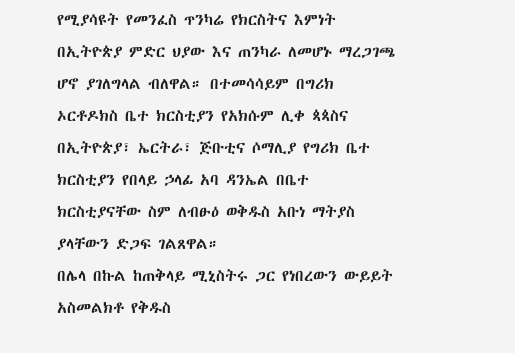የሚያሳዩት የመንፈስ ጥንካሬ የክርስትና እምነት በኢትዮጵያ ምድር ህያው እና ጠንካራ ለመሆኑ ማረጋገጫ ሆኖ ያገለግላል ብለዋል። በተመሳሳይም በግሪክ ኦርቶዶክስ ቤተ ክርስቲያን የአክሱም ሊቀ ጳጳስና በኢትዮጵያ፣ ኤርትራ፣ ጅቡቲና ሶማሊያ የግሪክ ቤተ ክርስቲያን የበላይ ኃላፊ አባ ዳንኤል በቤተ ክርስቲያናቸው ስም ለብፁዕ ወቅዱስ አቡነ ማትያስ ያላቸውን ድጋፍ ገልጸዋል።
በሌላ በኩል ከጠቅላይ ሚኒስትሩ ጋር የነበረውን ውይይት አስመልክቶ የቅዱስ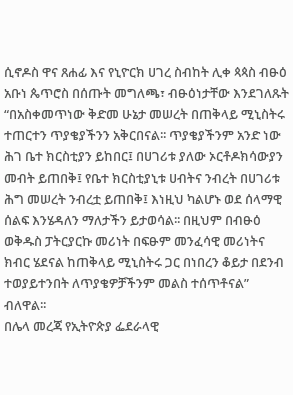ሲኖዶስ ዋና ጸሐፊ እና የኒዮርክ ሀገረ ስብከት ሊቀ ጳጳስ ብፁዕ አቡነ ጴጥሮስ በሰጡት መግለጫ፣ ብፁዕነታቸው እንደገለጹት “በአስቀመጥነው ቅድመ ሁኔታ መሠረት በጠቅላይ ሚኒስትሩ ተጠርተን ጥያቄያችንን አቅርበናል፡፡ ጥያቄያችንም አንድ ነው ሕገ ቤተ ክርስቲያን ይከበር፤ በሀገሪቱ ያለው ኦርቶዶክሳውያን መብት ይጠበቅ፤ የቤተ ክርስቲያኒቱ ሀብትና ንብረት በሀገሪቱ ሕግ መሠረት ንብረቷ ይጠበቅ፤ እነዚህ ካልሆኑ ወደ ሰላማዊ ሰልፍ እንሄዳለን ማለታችን ይታወሳል፡፡ በዚህም በብፁዕ ወቅዱስ ፓትርያርኩ መሪነት በፍፁም መንፈሳዊ መሪነትና ክብር ሄደናል ከጠቅላይ ሚኒስትሩ ጋር በነበረን ቆይታ በደንብ ተወያይተንበት ለጥያቄዎቻችንም መልስ ተሰጥቶናል” ብለዋል፡፡
በሌላ መረጃ የኢትዮጵያ ፌደራላዊ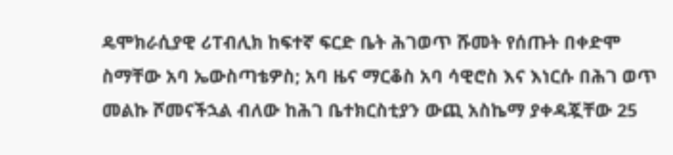ዴሞክራሲያዊ ሪፐብሊክ ከፍተኛ ፍርድ ቤት ሕገወጥ ሹመት የሰጡት በቀድሞ ስማቸው አባ ኤውስጣቴዎስ; አባ ዜና ማርቆስ አባ ሳዊሮስ እና እነርሱ በሕገ ወጥ መልኩ ሾመናችኋል ብለው ከሕገ ቤተክርስቲያን ውጪ አስኬማ ያቀዳጇቸው 25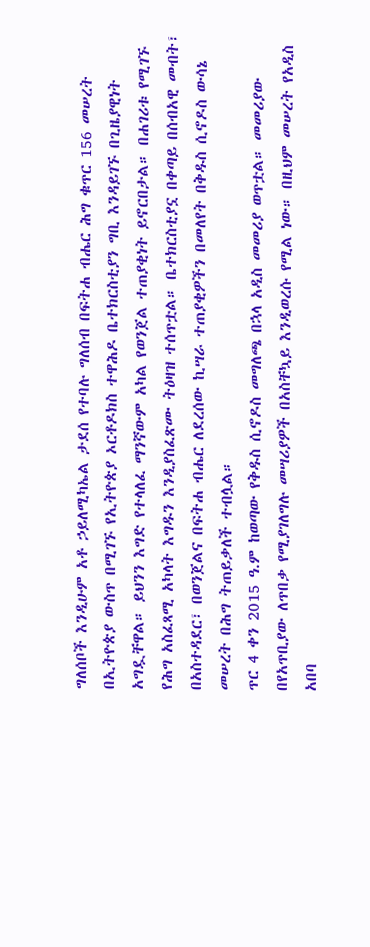ግለሰቦች እንዲሁም አቶ ኃይለሚካኤል ታደሰ የተባሉ ግለሰብ በፍትሐ ብሔር ሕግ ቁጥር 156 መሠረት በኢትዮጵያ ውስጥ በሚገኙ የኢትዮጵያ ኦርቶዶክስ ተዋሕዶ ቤተክርስቲያን ግቢ እንዳይገኙ በጊዜያዊነት አግዷቸዋል። ይህንን እግድ የተላለፈ ማንኛውም አካል የወንጀል ተጠያቂነት ይኖርበታል። በሐገሪቱ የሚገኙ የሕግ አስፈጻሚ አካላት እግዱን እንዲያስፈጽሙ ትዕዛዝ ተሰጥቷል። ቤተክርስቲያኗ በቀጣይ በሰብአዊ መብት፣ በአስተዳደር፣ በወንጀልና በፍትሐ ብሔር ለደረሰው ኪሣራ ተጠያቂዎችን በመለየት በቅዱስ ሲኖዶስ ውሳኔ መሠረት በሕግ ትጠይቃለች ተብሏል።
ጥር 4 ቀን 2015 ዓ.ም ከወጣው የቅዱስ ሲኖዶስ መግለጫ በኋላ አዲስ መመሪያ ወጥቷል። መመሪያው በየአጥቢያው ለጥበቃ የሚያገለግሉ መሣሪያዎች በአስቸኳይ እንዲወረሱ የሚል ነው። በዚህም መሠረት የአዲስ አበባ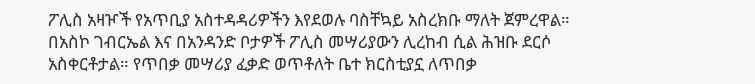ፖሊስ አዛዦች የአጥቢያ አስተዳዳሪዎችን እየደወሉ ባስቸኳይ አስረክቡ ማለት ጀምረዋል። በአስኮ ገብርኤል እና በአንዳንድ ቦታዎች ፖሊስ መሣሪያውን ሊረከብ ሲል ሕዝቡ ደርሶ አስቀርቶታል። የጥበቃ መሣሪያ ፈቃድ ወጥቶለት ቤተ ክርስቲያኗ ለጥበቃ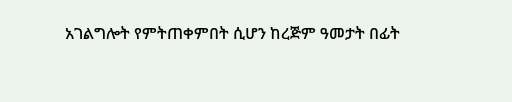አገልግሎት የምትጠቀምበት ሲሆን ከረጅም ዓመታት በፊት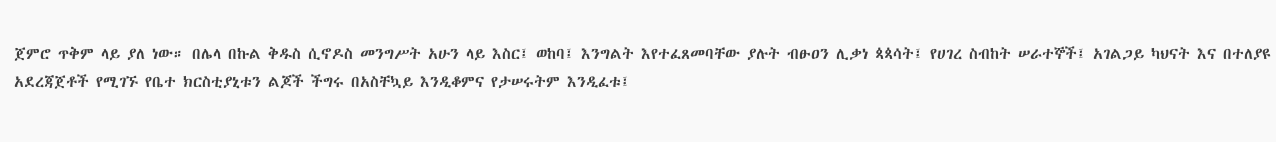ጀምሮ ጥቅም ላይ ያለ ነው። በሌላ በኩል ቅዱስ ሲኖዶስ መንግሥት አሁን ላይ እስር፤ ወከባ፤ እንግልት እየተፈጸመባቸው ያሉት ብፁዐን ሊቃነ ጳጳሳት፤ የሀገረ ስብከት ሠራተኞች፤ አገልጋይ ካህናት እና በተለያዩ አደረጃጀቶች የሚገኙ የቤተ ክርስቲያኒቱን ልጆች ችግሩ በአስቸኳይ እንዲቆምና የታሠሩትም እንዲፈቱ፤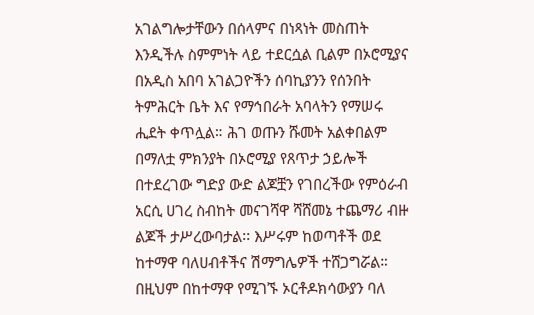አገልግሎታቸውን በሰላምና በነጻነት መስጠት እንዲችሉ ስምምነት ላይ ተደርሷል ቢልም በኦሮሚያና በአዲስ አበባ አገልጋዮችን ሰባኪያንን የሰንበት ትምሕርት ቤት እና የማኅበራት አባላትን የማሠሩ ሒደት ቀጥሏል። ሕገ ወጡን ሹመት አልቀበልም በማለቷ ምክንያት በኦሮሚያ የጸጥታ ኃይሎች በተደረገው ግድያ ውድ ልጆቿን የገበረችው የምዕራብ አርሲ ሀገረ ስብከት መናገሻዋ ሻሸመኔ ተጨማሪ ብዙ ልጆች ታሥረውባታል፡፡ እሥሩም ከወጣቶች ወደ ከተማዋ ባለሀብቶችና ሽማግሌዎች ተሸጋግሯል። በዚህም በከተማዋ የሚገኙ ኦርቶዶክሳውያን ባለ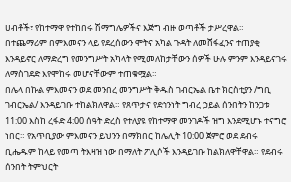ሀብቶች፣ የከተማዋ የተከበሩ ሽማግሌዎችና እጅግ ብዙ ወጣቶች ታሥረዋል። በተጨማሪም በምእመናን ላይ የደረሰውን ሞትና አካል ጉዳት ለመሸፋፈንና ተጠያቂ እንዳይኖር ለማድረግ የመንግሥት አካላት የሚመለከታቸውን ሰዎች ሁሉ ምንም እንዳይናገሩ ለማስገደድ እየሞከሩ መሆናቸውም ተጠቁሟል።
በሌላ በኩል ምእመናን ወደ መንበረ መንግሥት ቅዱስ ገብርኤል ቤተ ክርስቲያን /ግቢ ገብርኤል/ እንዳይገቡ ተከልክለዋል። የጸጥታና የደኅንነት ግብረ ኃይል ሰንበትን ከንጋቱ 11:00 እስከ ረፋድ 4:00 ሰዓት ድረስ የተለያዩ የከተማዋ መንገዶች ዝግ እንደሚሆኑ ተናግሮ ነበር። የአጥቢያው ምእመናን ይህንን በማክበር ከሌሊት 10:00 ጀምሮ ወደ ደብሩ ቢሔዱም ከላይ የመጣ ትእዛዝ ነው በማለት ፖሊሶች እንዳይገቡ ከልክለዋቸዋል። የደብሩ ሰንበት ትምህርት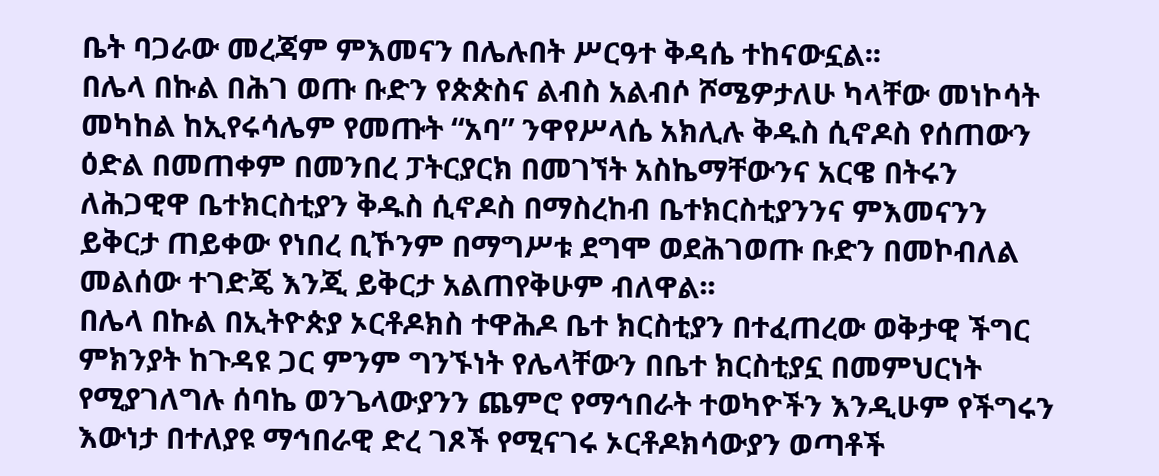ቤት ባጋራው መረጃም ምእመናን በሌሉበት ሥርዓተ ቅዳሴ ተከናውኗል፡፡
በሌላ በኩል በሕገ ወጡ ቡድን የጵጵስና ልብስ አልብሶ ሾሜዎታለሁ ካላቸው መነኮሳት መካከል ከኢየሩሳሌም የመጡት “አባ” ንዋየሥላሴ አክሊሉ ቅዱስ ሲኖዶስ የሰጠውን ዕድል በመጠቀም በመንበረ ፓትርያርክ በመገኘት አስኬማቸውንና አርዌ በትሩን ለሕጋዊዋ ቤተክርስቲያን ቅዱስ ሲኖዶስ በማስረከብ ቤተክርስቲያንንና ምእመናንን ይቅርታ ጠይቀው የነበረ ቢኾንም በማግሥቱ ደግሞ ወደሕገወጡ ቡድን በመኮብለል መልሰው ተገድጄ እንጂ ይቅርታ አልጠየቅሁም ብለዋል፡፡
በሌላ በኩል በኢትዮጵያ ኦርቶዶክስ ተዋሕዶ ቤተ ክርስቲያን በተፈጠረው ወቅታዊ ችግር ምክንያት ከጉዳዩ ጋር ምንም ግንኙነት የሌላቸውን በቤተ ክርስቲያኗ በመምህርነት የሚያገለግሉ ሰባኬ ወንጌላውያንን ጨምሮ የማኅበራት ተወካዮችን እንዲሁም የችግሩን እውነታ በተለያዩ ማኅበራዊ ድረ ገጾች የሚናገሩ ኦርቶዶክሳውያን ወጣቶች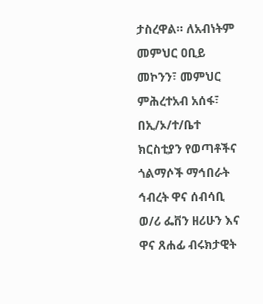ታስረዋል። ለአብነትም መምህር ዐቢይ መኮንን፣ መምህር ምሕረተአብ አሰፋ፣ በኢ/ኦ/ተ/ቤተ ክርስቲያን የወጣቶችና ጎልማሶች ማኅበራት ኅብረት ዋና ሰብሳቢ ወ/ሪ ፌቨን ዘሪሁን እና ዋና ጸሐፊ ብሩክታዊት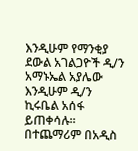እንዲሁም የማንቂያ ደውል አገልጋዮች ዲ/ን አማኑኤል አያሌው እንዲሁም ዲ/ን ኪሩቤል አሰፋ ይጠቀሳሉ። በተጨማሪም በአዲስ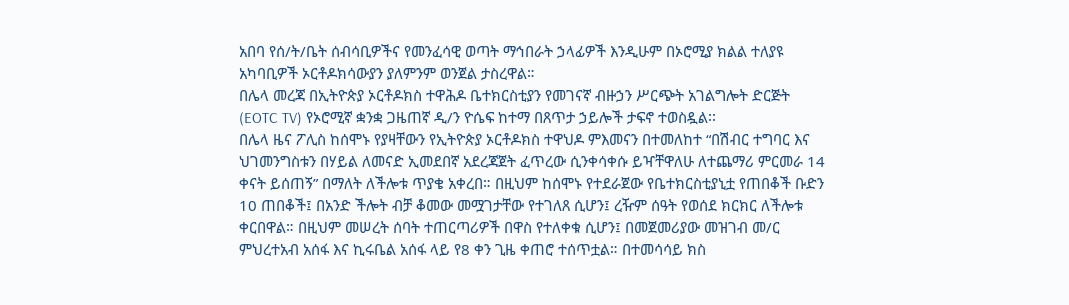አበባ የሰ/ት/ቤት ሰብሳቢዎችና የመንፈሳዊ ወጣት ማኅበራት ኃላፊዎች እንዲሁም በኦሮሚያ ክልል ተለያዩ አካባቢዎች ኦርቶዶክሳውያን ያለምንም ወንጀል ታስረዋል።
በሌላ መረጃ በኢትዮጵያ ኦርቶዶክስ ተዋሕዶ ቤተክርስቲያን የመገናኛ ብዙኃን ሥርጭት አገልግሎት ድርጅት (EOTC TV) የኦሮሚኛ ቋንቋ ጋዜጠኛ ዲ/ን ዮሴፍ ከተማ በጸጥታ ኃይሎች ታፍኖ ተወስዷል፡፡
በሌላ ዜና ፖሊስ ከሰሞኑ የያዛቸውን የኢትዮጵያ ኦርቶዶክስ ተዋህዶ ምእመናን በተመለከተ “በሽብር ተግባር እና ህገመንግስቱን በሃይል ለመናድ ኢመደበኛ አደረጃጀት ፈጥረው ሲንቀሳቀሱ ይዣቸዋለሁ ለተጨማሪ ምርመራ 14 ቀናት ይሰጠኝ” በማለት ለችሎቱ ጥያቄ አቀረበ። በዚህም ከሰሞኑ የተደራጀው የቤተክርስቲያኒቷ የጠበቆች ቡድን 10 ጠበቆች፤ በአንድ ችሎት ብቻ ቆመው መሟገታቸው የተገለጸ ሲሆን፤ ረዥም ሰዓት የወሰደ ክርክር ለችሎቱ ቀርበዋል። በዚህም መሠረት ሰባት ተጠርጣሪዎች በዋስ የተለቀቁ ሲሆን፤ በመጀመሪያው መዝገብ መ/ር ምህረተአብ አሰፋ እና ኪሩቤል አሰፋ ላይ የ8 ቀን ጊዜ ቀጠሮ ተሰጥቷል። በተመሳሳይ ክስ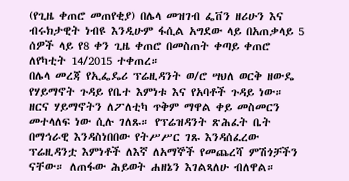(የጊዜ ቀጠሮ መጠየቂያ) በሌላ መዝገብ ፌቨን ዘሪሁን እና ብሩክታዊት ነብዩ እንዲሁም ፋሲል አግደው ላይ በአጠቃላይ 5 ሰዎች ላይ የ8 ቀን ጊዜ ቀጠሮ በመስጠት ቀጣይ ቀጠሮ ለየካቲት 14/2015 ተቀጠረ።
በሌላ መረጃ የኢፌዴሪ ፕሬዚዳንት ወ/ሮ ሣህለ ወርቅ ዘውዴ የሃይማኖት ጉዳይ የቤተ እምነቱ እና የአባቶች ጉዳይ ነው። ዘርና ሃይማኖትን ለፖለቲካ ጥቅም ማዋል ቀይ መስመርን መተላለፍ ነው ሲሉ ገለጹ። የፕሬዝዳንት ጽሕፈት ቤት በማኅራዊ እንዳስነበበው የትሥሥር ገጹ እንዳሰፈረው ፕሬዚዳንቷ እምነቶች ለእኛ ለአማኞች የመጨረሻ ምሽጎቻችን ናቸው። ለጠፋው ሕይወት ሐዘኔን እገልጻለሁ ብለዋል።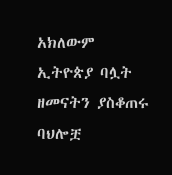አክለውም ኢትዮጵያ ባሏት ዘመናትን ያስቆጠሩ ባህሎቿ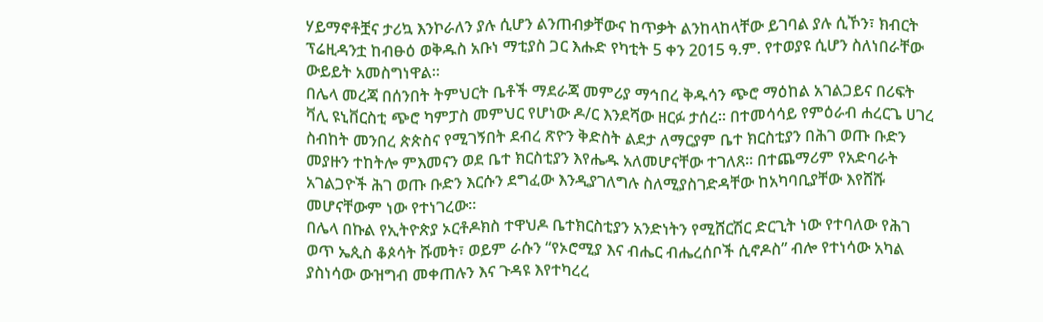ሃይማኖቶቿና ታሪኳ እንኮራለን ያሉ ሲሆን ልንጠብቃቸውና ከጥቃት ልንከላከላቸው ይገባል ያሉ ሲኾን፣ ክብርት ፕሬዚዳንቷ ከብፁዕ ወቅዱስ አቡነ ማቲያስ ጋር እሑድ የካቲት 5 ቀን 2015 ዓ.ም. የተወያዩ ሲሆን ስለነበራቸው ውይይት አመስግነዋል፡፡
በሌላ መረጃ በሰንበት ትምህርት ቤቶች ማደራጃ መምሪያ ማኅበረ ቅዱሳን ጭሮ ማዕከል አገልጋይና በሪፍት ቫሊ ዩኒቨርስቲ ጭሮ ካምፓስ መምህር የሆነው ዶ/ር እንደሻው ዘርፉ ታሰረ። በተመሳሳይ የምዕራብ ሐረርጌ ሀገረ ስብከት መንበረ ጵጵስና የሚገኝበት ደብረ ጽዮን ቅድስት ልደታ ለማርያም ቤተ ክርስቲያን በሕገ ወጡ ቡድን መያዙን ተከትሎ ምእመናን ወደ ቤተ ክርስቲያን እየሔዱ አለመሆናቸው ተገለጸ። በተጨማሪም የአድባራት አገልጋዮች ሕገ ወጡ ቡድን እርሱን ደግፈው እንዲያገለግሉ ስለሚያስገድዳቸው ከአካባቢያቸው እየሸሹ መሆናቸውም ነው የተነገረው።
በሌላ በኩል የኢትዮጵያ ኦርቶዶክስ ተዋህዶ ቤተክርስቲያን አንድነትን የሚሸርሽር ድርጊት ነው የተባለው የሕገ ወጥ ኤጲስ ቆጶሳት ሹመት፣ ወይም ራሱን “የኦሮሚያ እና ብሔር ብሔረሰቦች ሲኖዶስ” ብሎ የተነሳው አካል ያስነሳው ውዝግብ መቀጠሉን እና ጉዳዩ እየተካረረ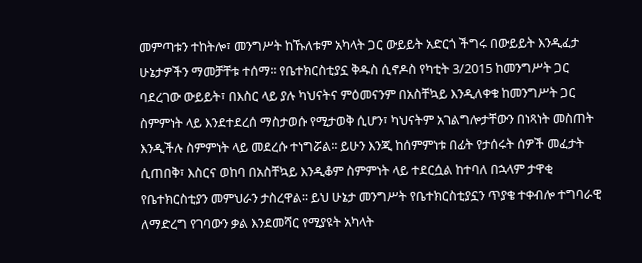መምጣቱን ተከትሎ፣ መንግሥት ከኹለቱም አካላት ጋር ውይይት አድርጎ ችግሩ በውይይት እንዲፈታ ሁኔታዎችን ማመቻቸቱ ተሰማ፡፡ የቤተክርስቲያኗ ቅዱስ ሲኖዶስ የካቲት 3/2015 ከመንግሥት ጋር ባደረገው ውይይት፣ በእስር ላይ ያሉ ካህናትና ምዕመናንም በአስቸኳይ እንዲለቀቁ ከመንግሥት ጋር ስምምነት ላይ እንደተደረሰ ማስታወሱ የሚታወቅ ሲሆን፣ ካህናትም አገልግሎታቸውን በነጻነት መስጠት እንዲችሉ ስምምነት ላይ መደረሱ ተነግሯል፡፡ ይሁን እንጂ ከሰምምነቱ በፊት የታሰሩት ሰዎች መፈታት ሲጠበቅ፣ እስርና ወከባ በአስቸኳይ እንዲቆም ስምምነት ላይ ተደርሷል ከተባለ በኋላም ታዋቂ የቤተክርስቲያን መምህራን ታስረዋል፡፡ ይህ ሁኔታ መንግሥት የቤተክርስቲያኗን ጥያቄ ተቀብሎ ተግባራዊ ለማድረግ የገባውን ቃል እንደመሻር የሚያዩት አካላት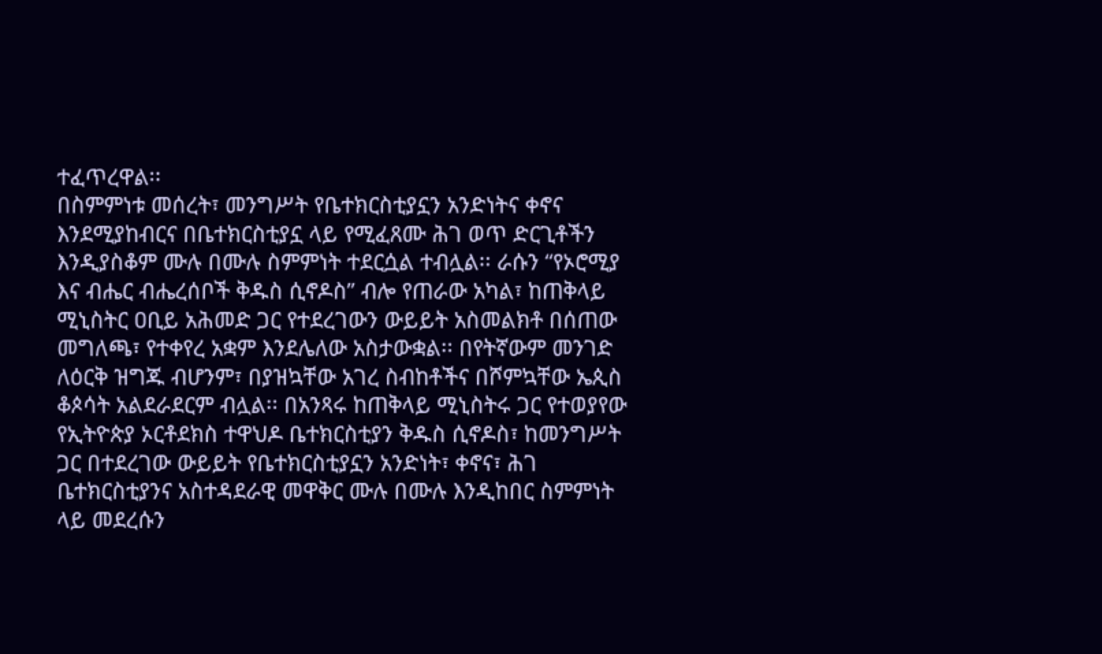ተፈጥረዋል፡፡
በስምምነቱ መሰረት፣ መንግሥት የቤተክርስቲያኗን አንድነትና ቀኖና እንደሚያከብርና በቤተክርስቲያኗ ላይ የሚፈጸሙ ሕገ ወጥ ድርጊቶችን እንዲያስቆም ሙሉ በሙሉ ስምምነት ተደርሷል ተብሏል፡፡ ራሱን “የኦሮሚያ እና ብሔር ብሔረሰቦች ቅዱስ ሲኖዶስ” ብሎ የጠራው አካል፣ ከጠቅላይ ሚኒስትር ዐቢይ አሕመድ ጋር የተደረገውን ውይይት አስመልክቶ በሰጠው መግለጫ፣ የተቀየረ አቋም እንደሌለው አስታውቋል፡፡ በየትኛውም መንገድ ለዕርቅ ዝግጁ ብሆንም፣ በያዝኳቸው አገረ ስብከቶችና በሾምኳቸው ኤጲስ ቆጶሳት አልደራደርም ብሏል፡፡ በአንጻሩ ከጠቅላይ ሚኒስትሩ ጋር የተወያየው የኢትዮጵያ ኦርቶደክስ ተዋህዶ ቤተክርስቲያን ቅዱስ ሲኖዶስ፣ ከመንግሥት ጋር በተደረገው ውይይት የቤተክርስቲያኗን አንድነት፣ ቀኖና፣ ሕገ ቤተክርስቲያንና አስተዳደራዊ መዋቅር ሙሉ በሙሉ እንዲከበር ስምምነት ላይ መደረሱን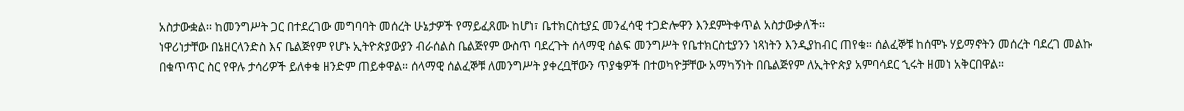አስታውቋል፡፡ ከመንግሥት ጋር በተደረገው መግባባት መሰረት ሁኔታዎች የማይፈጸሙ ከሆነ፣ ቤተክርስቲያኗ መንፈሳዊ ተጋድሎዋን እንደምትቀጥል አስታውቃለች፡፡
ነዋሪነታቸው በኔዘርላንድስ እና ቤልጅየም የሆኑ ኢትዮጵያውያን ብራሰልስ ቤልጅየም ውስጥ ባደረጉት ሰላማዊ ሰልፍ መንግሥት የቤተክርስቲያንን ነጻነትን እንዲያከብር ጠየቁ። ሰልፈኞቹ ከሰሞኑ ሃይማኖትን መሰረት ባደረገ መልኩ በቁጥጥር ስር የዋሉ ታሳሪዎች ይለቀቁ ዘንድም ጠይቀዋል። ሰላማዊ ሰልፈኞቹ ለመንግሥት ያቀረቧቸውን ጥያቄዎች በተወካዮቻቸው አማካኝነት በቤልጅየም ለኢትዮጵያ አምባሳደር ኂሩት ዘመነ አቅርበዋል።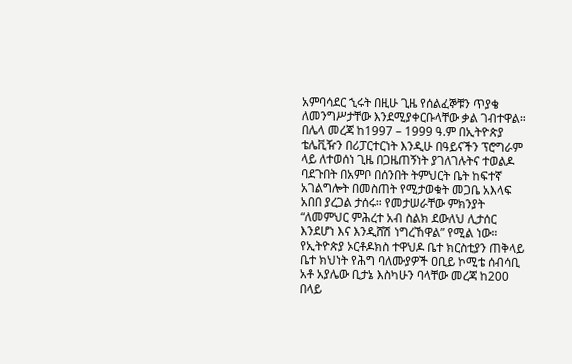አምባሳደር ኂሩት በዚሁ ጊዜ የሰልፈኞቹን ጥያቄ ለመንግሥታቸው እንደሚያቀርቡላቸው ቃል ገብተዋል።
በሌላ መረጃ ከ1997 – 1999 ዓ.ም በኢትዮጵያ ቴሌቪዥን በሪፓርተርነት እንዲሁ በዓይናችን ፕሮግራም ላይ ለተወሰነ ጊዜ በጋዜጠኝነት ያገለገሉትና ተወልዶ ባደጉበት በአምቦ በሰንበት ትምህርት ቤት ከፍተኛ አገልግሎት በመስጠት የሚታወቁት መጋቤ አእላፍ አበበ ያረጋል ታሰሩ። የመታሠራቸው ምክንያት “ለመምህር ምሕረተ አብ ስልክ ደውለህ ሊታሰር እንደሆነ እና እንዲሸሽ ነግረኸዋል” የሚል ነው። የኢትዮጵያ ኦርቶዶክስ ተዋህዶ ቤተ ክርስቲያን ጠቅላይ ቤተ ክህነት የሕግ ባለሙያዎች ዐቢይ ኮሚቴ ሰብሳቢ አቶ አያሌው ቢታኔ እስካሁን ባላቸው መረጃ ከ200 በላይ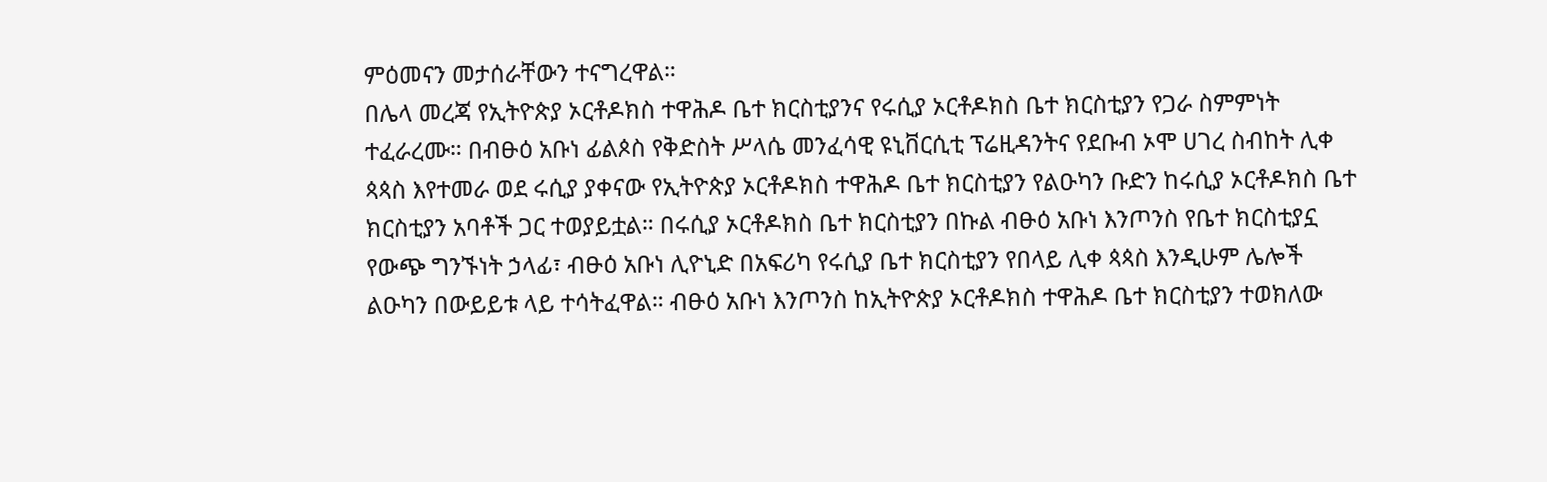ምዕመናን መታሰራቸውን ተናግረዋል።
በሌላ መረጃ የኢትዮጵያ ኦርቶዶክስ ተዋሕዶ ቤተ ክርስቲያንና የሩሲያ ኦርቶዶክስ ቤተ ክርስቲያን የጋራ ስምምነት ተፈራረሙ። በብፁዕ አቡነ ፊልጶስ የቅድስት ሥላሴ መንፈሳዊ ዩኒቨርሲቲ ፕሬዚዳንትና የደቡብ ኦሞ ሀገረ ስብከት ሊቀ ጳጳስ እየተመራ ወደ ሩሲያ ያቀናው የኢትዮጵያ ኦርቶዶክስ ተዋሕዶ ቤተ ክርስቲያን የልዑካን ቡድን ከሩሲያ ኦርቶዶክስ ቤተ ክርስቲያን አባቶች ጋር ተወያይቷል። በሩሲያ ኦርቶዶክስ ቤተ ክርስቲያን በኩል ብፁዕ አቡነ እንጦንስ የቤተ ክርስቲያኗ የውጭ ግንኙነት ኃላፊ፣ ብፁዕ አቡነ ሊዮኒድ በአፍሪካ የሩሲያ ቤተ ክርስቲያን የበላይ ሊቀ ጳጳስ እንዲሁም ሌሎች ልዑካን በውይይቱ ላይ ተሳትፈዋል። ብፁዕ አቡነ እንጦንስ ከኢትዮጵያ ኦርቶዶክስ ተዋሕዶ ቤተ ክርስቲያን ተወክለው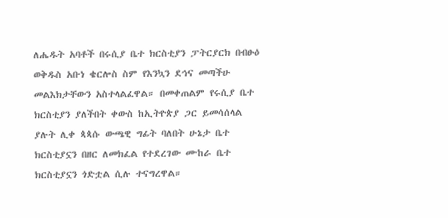ለሔዱት አባቶች በሩሲያ ቤተ ክርስቲያን ፓትርያርክ በብፁዕ ወቅዱስ አቡነ ቄርሎስ ስም የእንኳን ደኅና መጣችሁ መልእክታቸውን አስተላልፈዋል። በመቀጠልም የሩሲያ ቤተ ክርስቲያን ያለችበት ቀውስ ከኢትዮጵያ ጋር ይመሳሰላል ያሉት ሊቀ ጳጳሱ ውጫዊ ግፊት ባለበት ሁኔታ ቤተ ክርስቲያኗን በዘር ለመክፈል የተደረገው ሙከራ ቤተ ክርስቲያኗን ጎድቷል ሲሉ ተናግረዋል።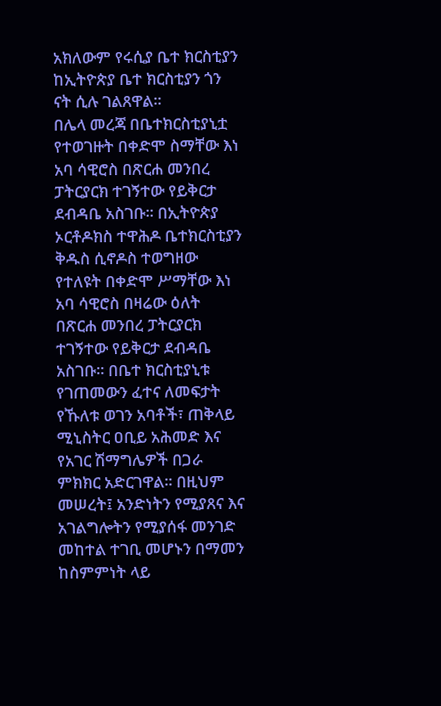አክለውም የሩሲያ ቤተ ክርስቲያን ከኢትዮጵያ ቤተ ክርስቲያን ጎን ናት ሲሉ ገልጸዋል።
በሌላ መረጃ በቤተክርስቲያኒቷ የተወገዙት በቀድሞ ስማቸው እነ አባ ሳዊሮስ በጽርሐ መንበረ ፓትርያርክ ተገኝተው የይቅርታ ደብዳቤ አስገቡ፡፡ በኢትዮጵያ ኦርቶዶክስ ተዋሕዶ ቤተክርስቲያን ቅዱስ ሲኖዶስ ተወግዘው የተለዩት በቀድሞ ሥማቸው እነ አባ ሳዊሮስ በዛሬው ዕለት በጽርሐ መንበረ ፓትርያርክ ተገኝተው የይቅርታ ደብዳቤ አስገቡ። በቤተ ክርስቲያኒቱ የገጠመውን ፈተና ለመፍታት የኹለቱ ወገን አባቶች፣ ጠቅላይ ሚኒስትር ዐቢይ አሕመድ እና የአገር ሽማግሌዎች በጋራ ምክክር አድርገዋል፡፡ በዚህም መሠረት፤ አንድነትን የሚያጸና እና አገልግሎትን የሚያሰፋ መንገድ መከተል ተገቢ መሆኑን በማመን ከስምምነት ላይ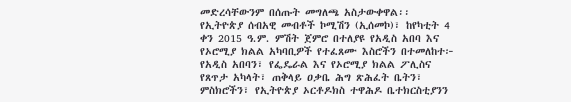መድረሳቸውንም በሰጡት መግለጫ አስታውቀዋል፡፡
የኢትዮጵያ ሰብአዊ መብቶች ኮሚሽን (ኢሰመኮ)፣ ከየካቲት 4 ቀን 2015 ዓ.ም. ምሽት ጀምሮ በተለያዩ የአዲስ አበባ እና የኦሮሚያ ክልል አካባቢዎች የተፈጸሙ እስሮችን በተመለከተ፦ የአዲስ አበባን፣ የፌዴራል እና የኦሮሚያ ክልል ፖሊስና የጸጥታ አካላት፣ ጠቅላይ ዐቃቤ ሕግ ጽሕፈት ቤትን፣ ምስክሮችን፣ የኢትዮጵያ ኦርቶዶክስ ተዋሕዶ ቤተክርስቲያንን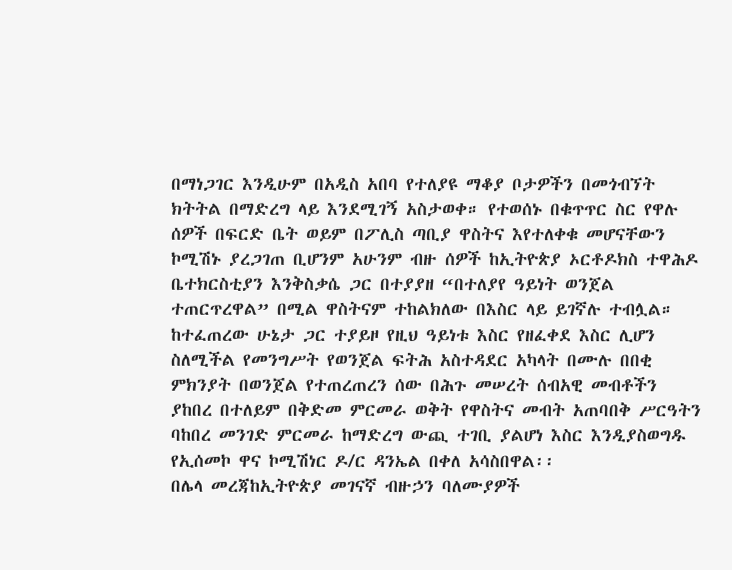በማነጋገር እንዲሁም በአዲስ አበባ የተለያዩ ማቆያ ቦታዎችን በመጎብኘት ክትትል በማድረግ ላይ እንደሚገኝ አስታወቀ። የተወሰኑ በቁጥጥር ስር የዋሉ ሰዎች በፍርድ ቤት ወይም በፖሊስ ጣቢያ ዋስትና እየተለቀቁ መሆናቸውን ኮሚሽኑ ያረጋገጠ ቢሆንም አሁንም ብዙ ሰዎች ከኢትዮጵያ ኦርቶዶክስ ተዋሕዶ ቤተክርስቲያን እንቅስቃሴ ጋር በተያያዘ “በተለያየ ዓይነት ወንጀል ተጠርጥረዋል” በሚል ዋስትናም ተከልክለው በእስር ላይ ይገኛሉ ተብሏል። ከተፈጠረው ሁኔታ ጋር ተያይዞ የዚህ ዓይነቱ እስር የዘፈቀደ እስር ሊሆን ስለሚችል የመንግሥት የወንጀል ፍትሕ አስተዳደር አካላት በሙሉ በበቂ ምክንያት በወንጀል የተጠረጠረን ሰው በሕጉ መሠረት ሰብአዊ መብቶችን ያከበረ በተለይም በቅድመ ምርመራ ወቅት የዋስትና መብት አጠባበቅ ሥርዓትን ባከበረ መንገድ ምርመራ ከማድረግ ውጪ ተገቢ ያልሆነ እስር እንዲያስወግዱ የኢሰመኮ ዋና ኮሚሽነር ዶ/ር ዳንኤል በቀለ አሳስበዋል፡፡
በሌላ መረጃከኢትዮጵያ መገናኛ ብዙኃን ባለሙያዎች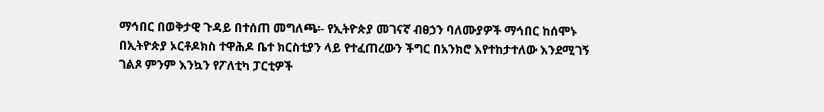ማኅበር በወቅታዊ ጉዳይ በተሰጠ መግለጫ፡- የኢትዮጵያ መገናኛ ብፀኃን ባለሙያዎች ማኅበር ከሰሞኑ በኢትዮጵያ ኦርቶዶክስ ተዋሕዶ ቤተ ክርስቲያን ላይ የተፈጠረውን ችግር በአንክሮ እየተከታተለው እንደሚገኝ ገልጾ ምንም እንኳን የፖለቲካ ፓርቲዎች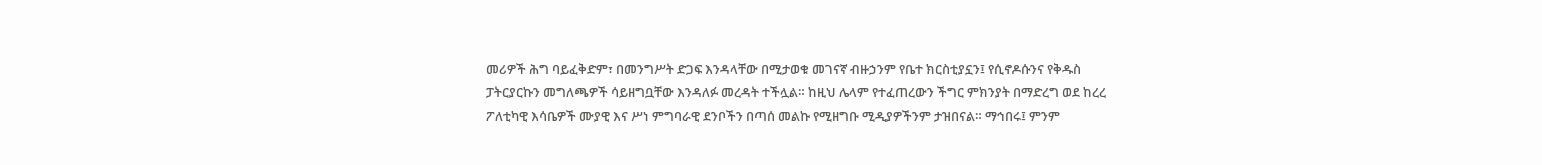መሪዎች ሕግ ባይፈቅድም፣ በመንግሥት ድጋፍ እንዳላቸው በሚታወቁ መገናኛ ብዙኃንም የቤተ ክርስቲያኗን፤ የሲኖዶሱንና የቅዱስ ፓትርያርኩን መግለጫዎች ሳይዘግቧቸው እንዳለፉ መረዳት ተችሏል። ከዚህ ሌላም የተፈጠረውን ችግር ምክንያት በማድረግ ወደ ከረረ ፖለቲካዊ እሳቤዎች ሙያዊ እና ሥነ ምግባራዊ ደንቦችን በጣሰ መልኩ የሚዘግቡ ሚዲያዎችንም ታዝበናል። ማኅበሩ፤ ምንም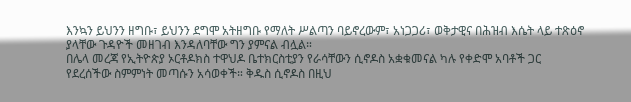እንኳን ይህንን ዘግቡ፣ ይህንን ደግሞ አትዘግቡ የማለት ሥልጣን ባይኖረውም፣ አነጋጋሪ፣ ወቅታዊና በሕዝብ እሴት ላይ ተጽዕኖ ያላቸው ጉዳዮች መዘገብ እንዳለባቸው ግን ያምናል ብሏል።
በሌላ መረጃ የኢትዮጵያ ኦርቶዶክስ ተዋህዶ ቤተክርስቲያን የራሳቸውን ሲኖዶስ አቋቁመናል ካሉ የቀድሞ አባቶች ጋር የደረሰችው ስምምነት መጣሱን አሳወቀች። ቅዱስ ሲኖዶስ በዚህ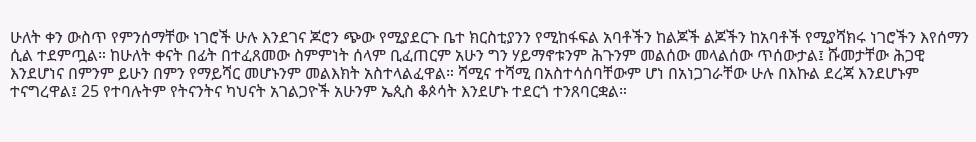ሁለት ቀን ውስጥ የምንሰማቸው ነገሮች ሁሉ እንደገና ጆሮን ጭው የሚያደርጉ ቤተ ክርስቲያንን የሚከፋፍል አባቶችን ከልጆች ልጆችን ከአባቶች የሚያሻክሩ ነገሮችን እየሰማን ሲል ተደምጧል። ከሁለት ቀናት በፊት በተፈጸመው ስምምነት ሰላም ቢፈጠርም አሁን ግን ሃይማኖቱንም ሕጉንም መልሰው መላልሰው ጥሰውታል፤ ሹመታቸው ሕጋዊ እንደሆነና በምንም ይሁን በምን የማይሻር መሆኑንም መልእክት አስተላልፈዋል። ሻሚና ተሻሚ በአስተሳሰባቸውም ሆነ በአነጋገራቸው ሁሉ በእኩል ደረጃ እንደሆኑም ተናግረዋል፤ 25 የተባሉትም የትናንትና ካህናት አገልጋዮች አሁንም ኤጲስ ቆጶሳት እንደሆኑ ተደርጎ ተንጸባርቋል።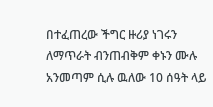በተፈጠረው ችግር ዙሪያ ነገሩን ለማጥራት ብንጠብቅም ቀኑን ሙሉ አንመጣም ሲሉ ዉለው 10 ሰዓት ላይ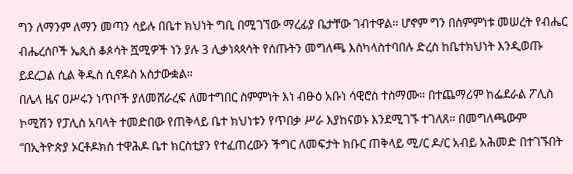ግን ለማንም ለማን መጣን ሳይሉ በቤተ ክህነት ግቢ በሚገኘው ማረፊያ ቤታቸው ገብተዋል። ሆኖም ግን በስምምነቱ መሠረት የብሔር ብሔረሰቦች ኤጲስ ቆጶሳት ሿሚዎች ነን ያሉ 3 ሊቃነጳጳሳት የሰጡትን መግለጫ እስካላስተባበሉ ድረስ ከቤተክህነት እንዲወጡ ይደረጋል ሲል ቅዱስ ሲኖዶስ አስታውቋል።
በሌላ ዜና ዐሥሩን ነጥቦች ያለመሸራረፍ ለመተግበር ስምምነት እነ ብፁዕ አቡነ ሳዊሮስ ተስማሙ። በተጨማሪም ከፌደራል ፖሊስ ኮሚሽን የፓሊስ አባላት ተመድበው የጠቅላይ ቤተ ክህነቱን የጥበቃ ሥራ እያከናወኑ እንደሚገኙ ተገለጸ። በመግለጫውም “በኢትዮጵያ ኦርቶዶክስ ተዋሕዶ ቤተ ክርስቲያን የተፈጠረውን ችግር ለመፍታት ክቡር ጠቅላይ ሚ/ር ዶ/ር አብይ አሕመድ በተገኙበት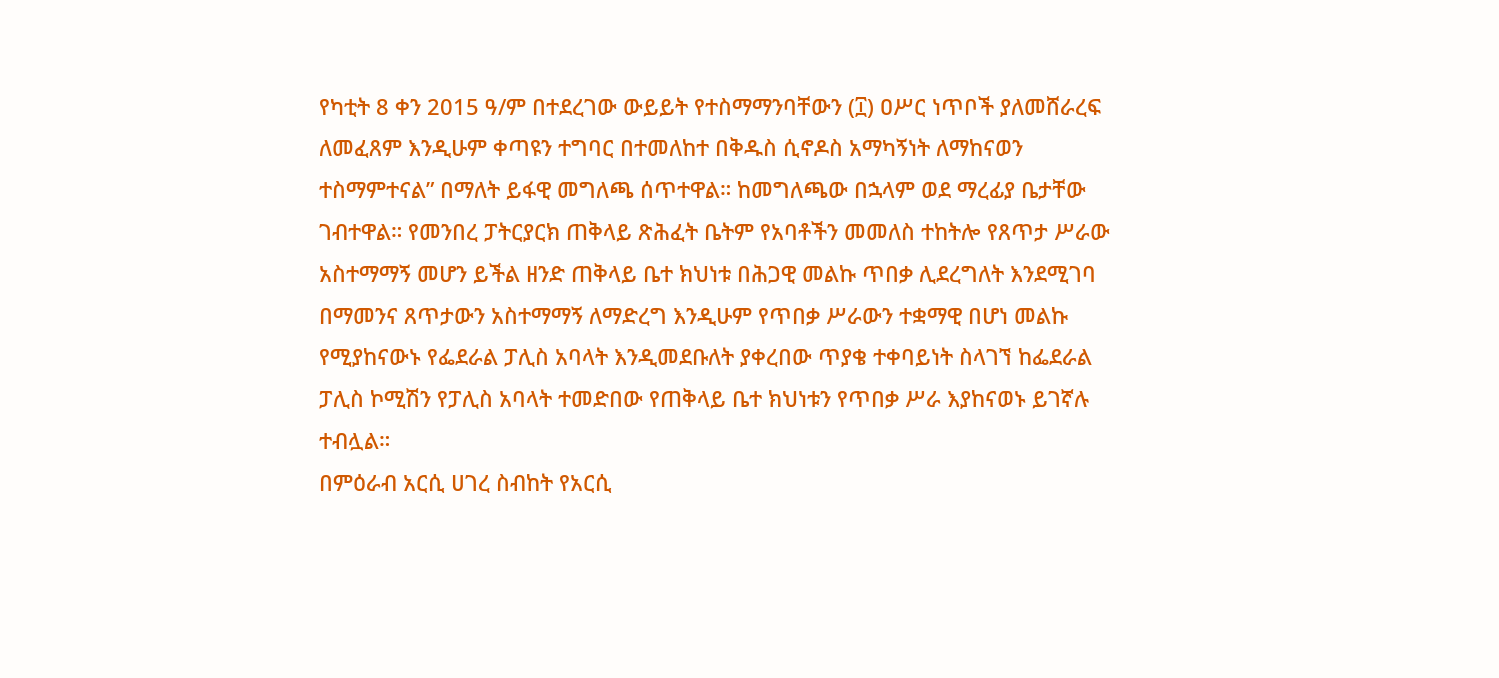የካቲት 8 ቀን 2015 ዓ/ም በተደረገው ውይይት የተስማማንባቸውን (፲) ዐሥር ነጥቦች ያለመሸራረፍ ለመፈጸም እንዲሁም ቀጣዩን ተግባር በተመለከተ በቅዱስ ሲኖዶስ አማካኝነት ለማከናወን ተስማምተናል” በማለት ይፋዊ መግለጫ ሰጥተዋል። ከመግለጫው በኋላም ወደ ማረፊያ ቤታቸው ገብተዋል። የመንበረ ፓትርያርክ ጠቅላይ ጽሕፈት ቤትም የአባቶችን መመለስ ተከትሎ የጸጥታ ሥራው አስተማማኝ መሆን ይችል ዘንድ ጠቅላይ ቤተ ክህነቱ በሕጋዊ መልኩ ጥበቃ ሊደረግለት እንደሚገባ በማመንና ጸጥታውን አስተማማኝ ለማድረግ እንዲሁም የጥበቃ ሥራውን ተቋማዊ በሆነ መልኩ የሚያከናውኑ የፌደራል ፓሊስ አባላት እንዲመደቡለት ያቀረበው ጥያቄ ተቀባይነት ስላገኘ ከፌደራል ፓሊስ ኮሚሽን የፓሊስ አባላት ተመድበው የጠቅላይ ቤተ ክህነቱን የጥበቃ ሥራ እያከናወኑ ይገኛሉ ተብሏል።
በምዕራብ አርሲ ሀገረ ስብከት የአርሲ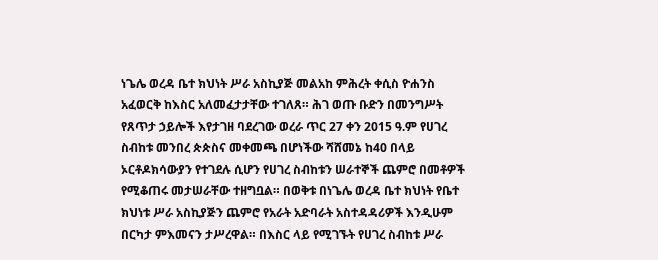ነጌሌ ወረዳ ቤተ ክህነት ሥራ አስኪያጅ መልአከ ምሕረት ቀሲስ ዮሐንስ አፈወርቅ ከእስር አለመፈታታቸው ተገለጸ። ሕገ ወጡ ቡድን በመንግሥት የጸጥታ ኃይሎች እየታገዘ ባደረገው ወረራ ጥር 27 ቀን 2015 ዓ.ም የሀገረ ስብከቱ መንበረ ጵጵስና መቀመጫ በሆነችው ሻሸመኔ ከ40 በላይ ኦርቶዶክሳውያን የተገደሉ ሲሆን የሀገረ ስብከቱን ሠራተኞች ጨምሮ በመቶዎች የሚቆጠሩ መታሠራቸው ተዘግቧል። በወቅቱ በነጌሌ ወረዳ ቤተ ክህነት የቤተ ክህነቱ ሥራ አስኪያጅን ጨምሮ የአራት አድባራት አስተዳዳሪዎች እንዲሁም በርካታ ምእመናን ታሥረዋል። በእስር ላይ የሚገኙት የሀገረ ስብከቱ ሥራ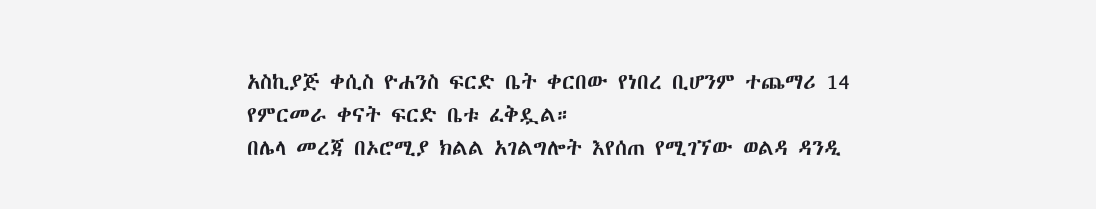አስኪያጅ ቀሲስ ዮሐንስ ፍርድ ቤት ቀርበው የነበረ ቢሆንም ተጨማሪ 14 የምርመራ ቀናት ፍርድ ቤቱ ፈቅዷል።
በሌላ መረጃ በኦሮሚያ ክልል አገልግሎት እየሰጠ የሚገኘው ወልዳ ዳንዲ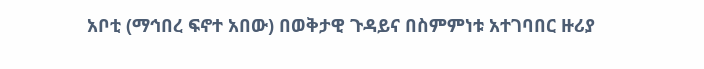አቦቲ (ማኅበረ ፍኖተ አበው) በወቅታዊ ጉዳይና በስምምነቱ አተገባበር ዙሪያ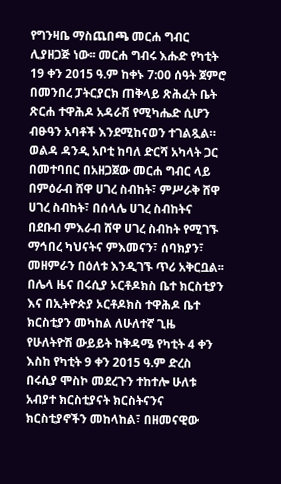የግንዛቤ ማስጨበጫ መርሐ ግብር ሊያዘጋጅ ነው፡፡ መርሐ ግብሩ እሑድ የካቲት 19 ቀን 2015 ዓ.ም ከቀኑ 7:00 ሰዓት ጀምሮ በመንበረ ፓትርያርክ ጠቅላይ ጽሕፈት ቤት ጽርሐ ተዋሕዶ አዳራሽ የሚካሔድ ሲሆን ብፁዓን አባቶች እንደሚከናወን ተገልጿል። ወልዳ ዳንዲ አቦቲ ከባለ ድርሻ አካላት ጋር በመተባበር በአዘጋጀው መርሐ ግብር ላይ በምዕራብ ሸዋ ሀገረ ስብከት፣ ምሥራቅ ሸዋ ሀገረ ስብከት፣ በሰላሌ ሀገረ ስብከትና በደቡብ ምእራብ ሸዋ ሀገረ ስብከት የሚገኙ ማኅበረ ካህናትና ምእመናን፣ ሰባክያን፣ መዘምራን በዕለቱ እንዲገኙ ጥሪ አቅርቧል፡፡
በሌላ ዜና በሩሲያ ኦርቶዶክስ ቤተ ክርስቲያን እና በኢትዮጵያ ኦርቶዶክስ ተዋሕዶ ቤተ ክርስቲያን መካከል ለሁለተኛ ጊዜ የሁለትዮሽ ውይይት ከቅዳሜ የካቲት 4 ቀን እስከ የካቲት 9 ቀን 2015 ዓ.ም ድረስ በሩሲያ ሞስኮ መደረጉን ተከተሎ ሁለቱ አብያተ ክርስቲያናት ክርስትናንና ክርስቲያኖችን መከላከል፣ በዘመናዊው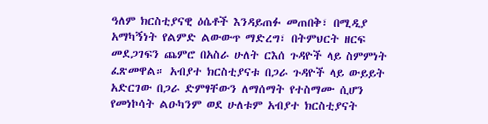ዓለም ክርስቲያናዊ ዕሴቶች እንዳይጠፉ መጠበቅ፣ በሚዲያ አማካኝነት የልምድ ልውውጥ ማድረግ፣ በትምህርት ዘርፍ መደጋገፍን ጨምሮ በአስራ ሁለት ርእሰ ጉዳዮች ላይ ስምምነት ፈጽመዋል። አብያተ ክርስቲያናቱ በጋራ ጉዳዮች ላይ ውይይት አድርገው በጋራ ድምፃቸውን ለማሰማት የተስማሙ ሲሆን የመነኮሳት ልዑካንም ወደ ሁለቱም አብያተ ክርስቲያናት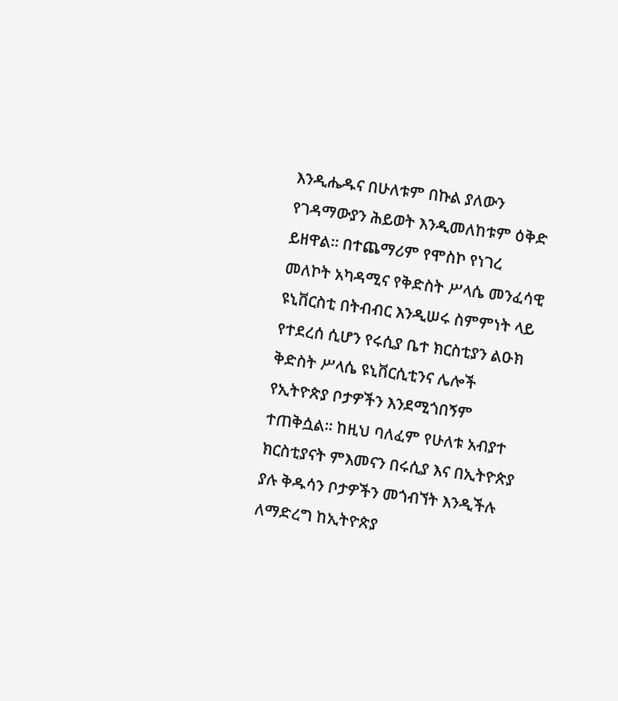እንዲሔዱና በሁለቱም በኩል ያለውን የገዳማውያን ሕይወት እንዲመለከቱም ዕቅድ ይዘዋል። በተጨማሪም የሞስኮ የነገረ መለኮት አካዳሚና የቅድስት ሥላሴ መንፈሳዊ ዩኒቨርስቲ በትብብር እንዲሠሩ ስምምነት ላይ የተደረሰ ሲሆን የሩሲያ ቤተ ክርስቲያን ልዑክ ቅድስት ሥላሴ ዩኒቨርሲቲንና ሌሎች የኢትዮጵያ ቦታዎችን እንደሚጎበኝም ተጠቅሷል። ከዚህ ባለፈም የሁለቱ አብያተ ክርስቲያናት ምእመናን በሩሲያ እና በኢትዮጵያ ያሉ ቅዱሳን ቦታዎችን መጎብኘት እንዲችሉ ለማድረግ ከኢትዮጵያ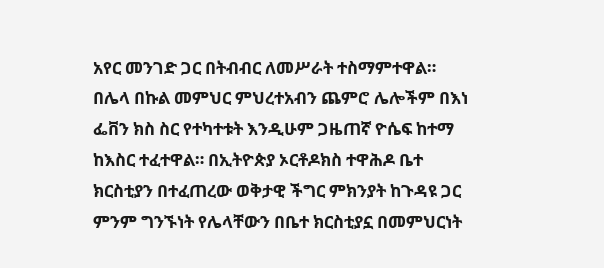አየር መንገድ ጋር በትብብር ለመሥራት ተስማምተዋል።
በሌላ በኩል መምህር ምህረተአብን ጨምሮ ሌሎችም በእነ ፌቨን ክስ ስር የተካተቱት እንዲሁም ጋዜጠኛ ዮሴፍ ከተማ ከእስር ተፈተዋል። በኢትዮጵያ ኦርቶዶክስ ተዋሕዶ ቤተ ክርስቲያን በተፈጠረው ወቅታዊ ችግር ምክንያት ከጉዳዩ ጋር ምንም ግንኙነት የሌላቸውን በቤተ ክርስቲያኗ በመምህርነት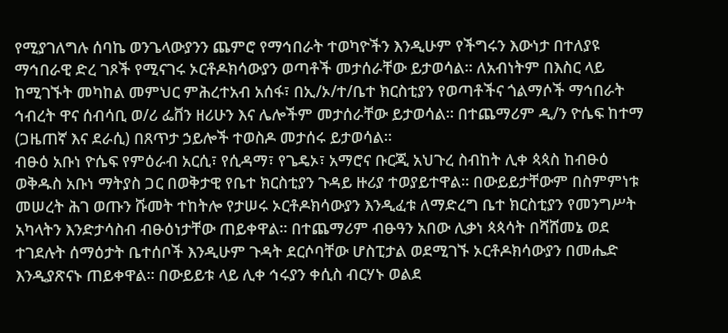የሚያገለግሉ ሰባኬ ወንጌላውያንን ጨምሮ የማኅበራት ተወካዮችን እንዲሁም የችግሩን እውነታ በተለያዩ ማኅበራዊ ድረ ገጾች የሚናገሩ ኦርቶዶክሳውያን ወጣቶች መታሰራቸው ይታወሳል። ለአብነትም በእስር ላይ ከሚገኙት መካከል መምህር ምሕረተአብ አሰፋ፣ በኢ/ኦ/ተ/ቤተ ክርስቲያን የወጣቶችና ጎልማሶች ማኅበራት ኅብረት ዋና ሰብሳቢ ወ/ሪ ፌቨን ዘሪሁን እና ሌሎችም መታሰራቸው ይታወሳል። በተጨማሪም ዲ/ን ዮሴፍ ከተማ (ጋዜጠኛ እና ደራሲ) በጸጥታ ኃይሎች ተወስዶ መታሰሩ ይታወሳል።
ብፁዕ አቡነ ዮሴፍ የምዕራብ አርሲ፣ የሲዳማ፣ የጌዴኦ፣ አማሮና ቡርጂ አህጉረ ስብከት ሊቀ ጳጳስ ከብፁዕ ወቅዱስ አቡነ ማትያስ ጋር በወቅታዊ የቤተ ክርስቲያን ጉዳይ ዙሪያ ተወያይተዋል። በውይይታቸውም በስምምነቱ መሠረት ሕገ ወጡን ሹመት ተከትሎ የታሠሩ ኦርቶዶክሳውያን እንዲፈቱ ለማድረግ ቤተ ክርስቲያን የመንግሥት አካላትን እንድታሳስብ ብፁዕነታቸው ጠይቀዋል። በተጨማሪም ብፁዓን አበው ሊቃነ ጳጳሳት በሻሸመኔ ወደ ተገደሉት ሰማዕታት ቤተሰቦች እንዲሁም ጉዳት ደርሶባቸው ሆስፒታል ወደሚገኙ ኦርቶዶክሳውያን በመሔድ እንዲያጽናኑ ጠይቀዋል። በውይይቱ ላይ ሊቀ ኅሩያን ቀሲስ ብርሃኑ ወልደ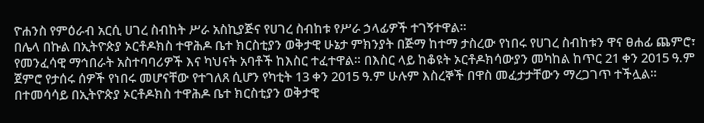ዮሐንስ የምዕራብ አርሲ ሀገረ ስብከት ሥራ አስኪያጅና የሀገረ ስብከቱ የሥራ ኃላፊዎች ተገኝተዋል።
በሌላ በኩል በኢትዮጵያ ኦርቶዶክስ ተዋሕዶ ቤተ ክርስቲያን ወቅታዊ ሁኔታ ምክንያት በጅማ ከተማ ታስረው የነበሩ የሀገረ ስብከቱን ዋና ፀሐፊ ጨምሮ፣ የመንፈሳዊ ማኅበራት አስተባባሪዎች እና ካህናት አባቶች ከእስር ተፈተዋል። በእስር ላይ ከቆዩት ኦርቶዶክሳውያን መካከል ከጥር 21 ቀን 2015 ዓ.ም ጀምሮ የታሰሩ ሰዎች የነበሩ መሆናቸው የተገለጸ ሲሆን የካቲት 13 ቀን 2015 ዓ.ም ሁሉም እስረኞች በዋስ መፈታታቸውን ማረጋገጥ ተችሏል። በተመሳሳይ በኢትዮጵያ ኦርቶዶክስ ተዋሕዶ ቤተ ክርስቲያን ወቅታዊ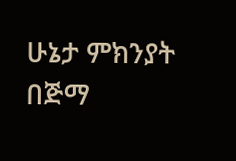ሁኔታ ምክንያት በጅማ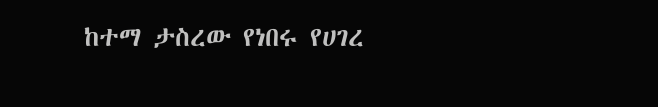ከተማ ታስረው የነበሩ የሀገረ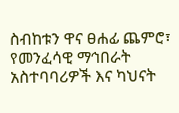ስብከቱን ዋና ፀሐፊ ጨምሮ፣ የመንፈሳዊ ማኅበራት አስተባባሪዎች እና ካህናት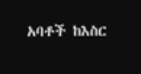አባቶች ከእስር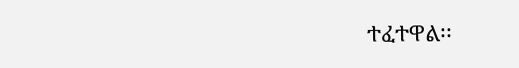ተፈተዋል፡፡